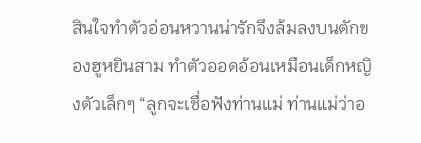สินใจทำตัวอ่อนหวานน่ารักจึงล้มลงบนตักของฮูหยินสาม ทำตัวออดอ้อนเหมือนเด็กหญิงตัวเล็กๆ “ลูกจะเชื่อฟังท่านแม่ ท่านแม่ว่าอ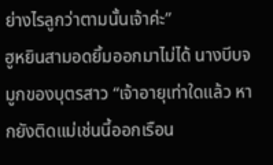ย่างไรลูกว่าตามนั้นเจ้าค่ะ”
ฮูหยินสามอดยิ้มออกมาไม่ได้ นางบีบจมูกของบุตรสาว “เจ้าอายุเท่าใดแล้ว หากยังติดแม่เช่นนี้ออกเรือน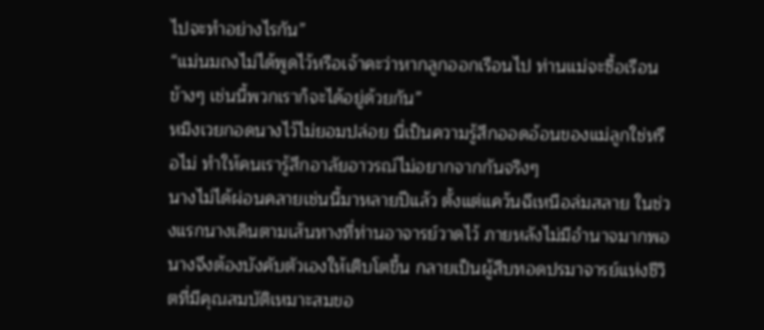ไปจะทำอย่างไรกัน”
“แม่นมถงไม่ได้พูดไว้หรือเจ้าคะว่าหากลูกออกเรือนไป ท่านแม่จะซื้อเรือนข้างๆ เช่นนี้พวกเราก็จะได้อยู่ด้วยกัน”
หมิงเวยกอดนางไว้ไม่ยอมปล่อย นี่เป็นความรู้สึกออดอ้อนของแม่ลูกใช่หรือไม่ ทำให้คนเรารู้สึกอาลัยอาวรณ์ไม่อยากจากกันจริงๆ
นางไม่ได้ผ่อนคลายเช่นนี้มาหลายปีแล้ว ตั้งแต่แคว้นฉีเหนือล่มสลาย ในช่วงแรกนางเดินตามเส้นทางที่ท่านอาจารย์วาดไว้ ภายหลังไม่มีอำนาจมากพอ นางจึงต้องบังคับตัวเองให้เติบโตขึ้น กลายเป็นผู้สืบทอดปรมาจารย์แห่งชีวิตที่มีคุณสมบัติเหมาะสมขอ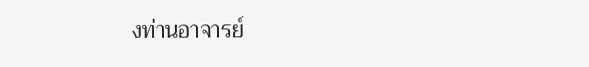งท่านอาจารย์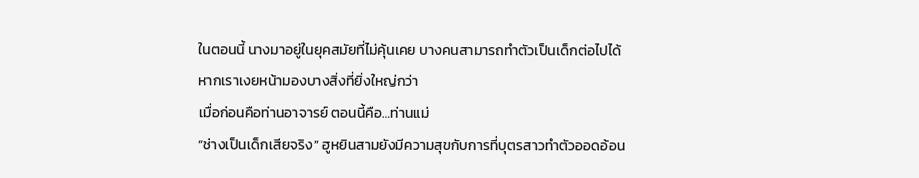ในตอนนี้ นางมาอยู่ในยุคสมัยที่ไม่คุ้นเคย บางคนสามารถทำตัวเป็นเด็กต่อไปได้หากเราเงยหน้ามองบางสิ่งที่ยิ่งใหญ่กว่า
เมื่อก่อนคือท่านอาจารย์ ตอนนี้คือ…ท่านแม่
“ช่างเป็นเด็กเสียจริง” ฮูหยินสามยังมีความสุขกับการที่บุตรสาวทำตัวออดอ้อน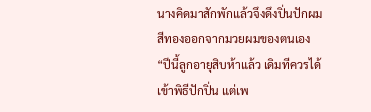นางคิดมาสักพักแล้วจึงดึงปิ่นปักผมสีทองออกจากมวยผมของตนเอง
“ปีนี้ลูกอายุสิบห้าแล้ว เดิมทีควรได้เข้าพิธีปักปิ่น แต่เพ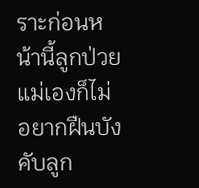ราะก่อนหน้านี้ลูกป่วย แม่เองก็ไม่อยากฝืนบังคับลูก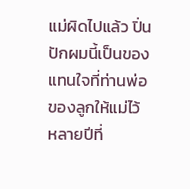แม่ผิดไปแล้ว ปิ่นปักผมนี้เป็นของแทนใจที่ท่านพ่อของลูกให้แม่ไว้ หลายปีที่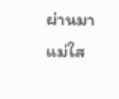ผ่านมาแม่ใส